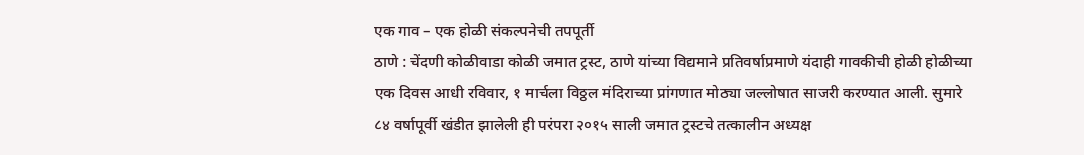एक गाव – एक होळी संकल्पनेची तपपूर्ती
ठाणे : चेंदणी कोळीवाडा कोळी जमात ट्रस्ट, ठाणे यांच्या विद्यमाने प्रतिवर्षाप्रमाणे यंदाही गावकीची होळी होळीच्या एक दिवस आधी रविवार, १ मार्चला विठ्ठल मंदिराच्या प्रांगणात मोठ्या जल्लोषात साजरी करण्यात आली. सुमारे ८४ वर्षापूर्वी खंडीत झालेली ही परंपरा २०१५ साली जमात ट्रस्टचे तत्कालीन अध्यक्ष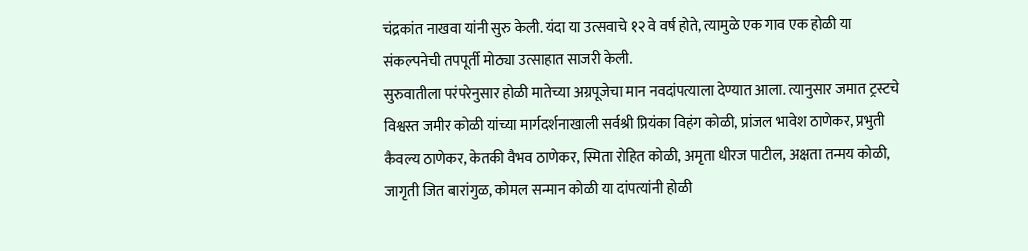चंद्रकांत नाखवा यांनी सुरु केली. यंदा या उत्सवाचे १२ वे वर्ष होते, त्यामुळे एक गाव एक होळी या संकल्पनेची तपपूर्ती मोठ्या उत्साहात साजरी केली.
सुरुवातीला परंपरेनुसार होळी मातेच्या अग्रपूजेचा मान नवदांपत्याला देण्यात आला. त्यानुसार जमात ट्रस्टचे विश्वस्त जमीर कोळी यांच्या मार्गदर्शनाखाली सर्वश्री प्रियंका विहंग कोळी, प्रांजल भावेश ठाणेकर, प्रभुती कैवल्य ठाणेकर, केतकी वैभव ठाणेकर, स्मिता रोहित कोळी, अमृता धीरज पाटील, अक्षता तन्मय कोळी, जागृती जित बारांगुळ, कोमल सन्मान कोळी या दांपत्यांनी होळी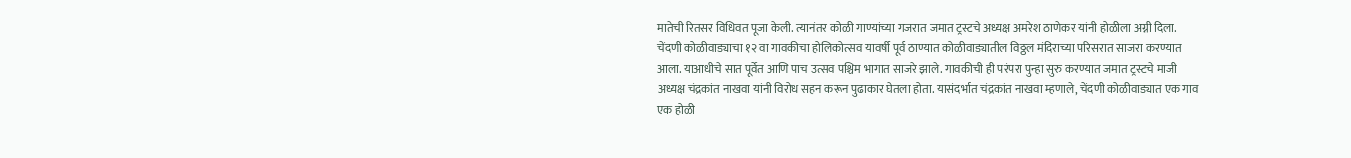मातेची रितसर विधिवत पूजा केली. त्यानंतर कोळी गाण्यांच्या गजरात जमात ट्रस्टचे अध्यक्ष अमरेश ठाणेकर यांनी होळीला अग्नी दिला.
चेंदणी कोळीवाड्याचा १२ वा गावकीचा होलिकोत्सव यावर्षी पूर्व ठाण्यात कोळीवाड्यातील विठ्ठल मंदिराच्या परिसरात साजरा करण्यात आला. याआधीचे सात पूर्वेत आणि पाच उत्सव पश्चिम भागात साजरे झाले. गावकीची ही परंपरा पुन्हा सुरु करण्यात जमात ट्रस्टचे माजी अध्यक्ष चंद्रकांत नाखवा यांनी विरोध सहन करून पुढाकार घेतला होता. यासंदर्भात चंद्रकांत नाखवा म्हणाले, चेंदणी कोळीवाड्यात एक गाव एक होळी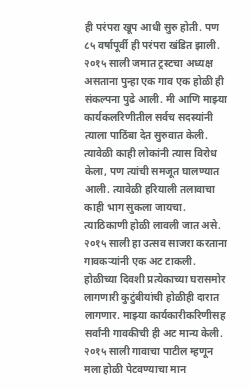ही परंपरा खूप आधी सुरु होती. पण ८५ वर्षापूर्वी ही परंपरा खंडित झाली. २०१५ साली जमात ट्रस्टचा अध्यक्ष असताना पुन्हा एक गाव एक होळी ही संकल्पना पुढे आली. मी आणि माझ्या कार्यकलरिणीतील सर्वच सदस्यांनी त्याला पाठिंबा देत सुरुवात केली. त्यावेळी काही लोकांनी त्यास विरोध केला, पण त्यांची समजूत घालण्यात आली. त्यावेळी हरियाली तलावाचा काही भाग सुकला जायचा. त्याठिकाणी होळी लावली जात असे. २०१५ साली हा उत्सव साजरा करताना गावकऱ्यांनी एक अट टाकली. होळीच्या दिवशी प्रत्येकाच्या घरासमोर लागणारी कुटुंबीयांची होळीही दारात लागणार. माझ्या कार्यकारीकरिणीसह सर्वांनी गावकीची ही अट मान्य केली. २०१५ साली गावाचा पाटील म्हणून मला होळी पेटवण्याचा मान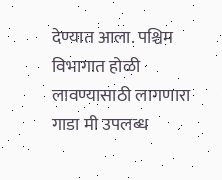देण्यात आला. पश्चिम विभागात होळी लावण्यासाठी लागणारा गाडा मी उपलब्ध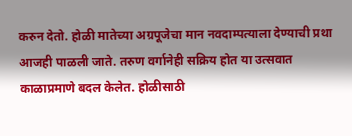करुन देतो. होळी मातेच्या अग्रपूजेचा मान नवदाम्पत्याला देण्याची प्रथा आजही पाळली जाते. तरुण वर्गानेही सक्रिय होत या उत्सवात काळाप्रमाणे बदल केलेत. होळीसाठी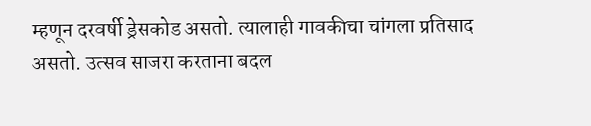म्हणून दरवर्षी ड्रेसकोड असतो. त्यालाही गावकीचा चांगला प्रतिसाद असतो. उत्सव साजरा करताना बदल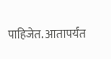पाहिजेत. आतापर्यंत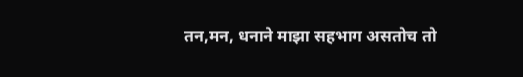तन,मन, धनाने माझा सहभाग असतोच तो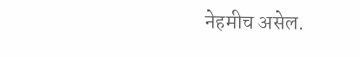नेहमीच असेल.